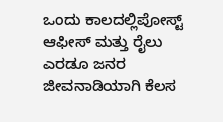ಒಂದು ಕಾಲದಲ್ಲಿಪೋಸ್ಟ್ ಆಫೀಸ್ ಮತ್ತು ರೈಲು ಎರಡೂ ಜನರ ಜೀವನಾಡಿಯಾಗಿ ಕೆಲಸ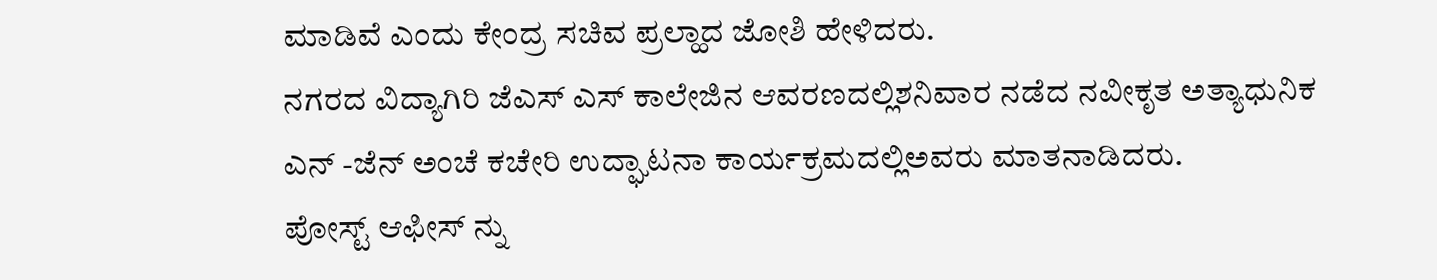ಮಾಡಿವೆ ಎಂದು ಕೇಂದ್ರ ಸಚಿವ ಪ್ರಲ್ಹಾದ ಜೋಶಿ ಹೇಳಿದರು.
ನಗರದ ವಿದ್ಯಾಗಿರಿ ಜೆಎಸ್ ಎಸ್ ಕಾಲೇಜಿನ ಆವರಣದಲ್ಲಿಶನಿವಾರ ನಡೆದ ನವೀಕೃತ ಅತ್ಯಾಧುನಿಕ ಎನ್ -ಜೆನ್ ಅಂಚೆ ಕಚೇರಿ ಉದ್ಘಾಟನಾ ಕಾರ್ಯಕ್ರಮದಲ್ಲಿಅವರು ಮಾತನಾಡಿದರು.
ಪೋಸ್ಟ್ ಆಫೀಸ್ ನ್ನು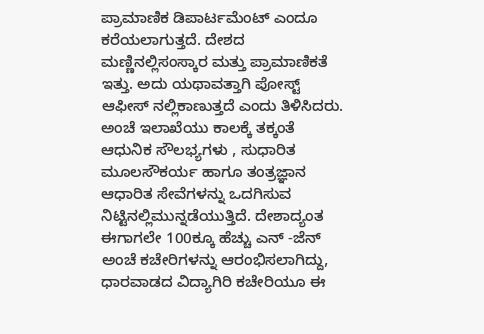ಪ್ರಾಮಾಣಿಕ ಡಿಪಾರ್ಟಮೆಂಟ್ ಎಂದೂ ಕರೆಯಲಾಗುತ್ತದೆ. ದೇಶದ ಮಣ್ಣಿನಲ್ಲಿಸಂಸ್ಕಾರ ಮತ್ತು ಪ್ರಾಮಾಣಿಕತೆ ಇತ್ತು. ಅದು ಯಥಾವತ್ತಾಗಿ ಪೋಸ್ಟ್ ಆಫೀಸ್ ನಲ್ಲಿಕಾಣುತ್ತದೆ ಎಂದು ತಿಳಿಸಿದರು.
ಅಂಚೆ ಇಲಾಖೆಯು ಕಾಲಕ್ಕೆ ತಕ್ಕಂತೆ ಆಧುನಿಕ ಸೌಲಭ್ಯಗಳು , ಸುಧಾರಿತ ಮೂಲಸೌಕರ್ಯ ಹಾಗೂ ತಂತ್ರಜ್ಞಾನ ಆಧಾರಿತ ಸೇವೆಗಳನ್ನು ಒದಗಿಸುವ ನಿಟ್ಟಿನಲ್ಲಿಮುನ್ನಡೆಯುತ್ತಿದೆ. ದೇಶಾದ್ಯಂತ ಈಗಾಗಲೇ 100ಕ್ಕೂ ಹೆಚ್ಚು ಎನ್ -ಜೆನ್ ಅಂಚೆ ಕಚೇರಿಗಳನ್ನು ಆರಂಭಿಸಲಾಗಿದ್ದು, ಧಾರವಾಡದ ವಿದ್ಯಾಗಿರಿ ಕಚೇರಿಯೂ ಈ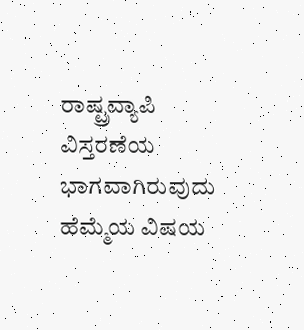ರಾಷ್ಟ್ರವ್ಯಾಪಿ ವಿಸ್ತರಣೆಯ ಭಾಗವಾಗಿರುವುದು ಹೆಮ್ಮೆಯ ವಿಷಯ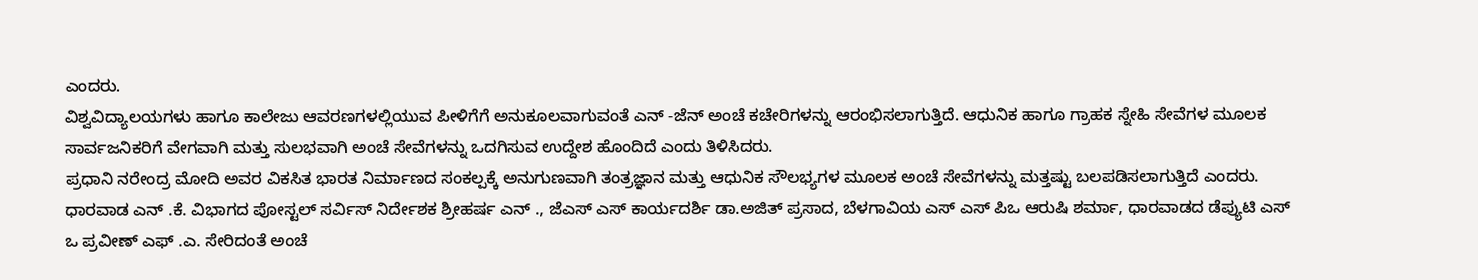ಎಂದರು.
ವಿಶ್ವವಿದ್ಯಾಲಯಗಳು ಹಾಗೂ ಕಾಲೇಜು ಆವರಣಗಳಲ್ಲಿಯುವ ಪೀಳಿಗೆಗೆ ಅನುಕೂಲವಾಗುವಂತೆ ಎನ್ -ಜೆನ್ ಅಂಚೆ ಕಚೇರಿಗಳನ್ನು ಆರಂಭಿಸಲಾಗುತ್ತಿದೆ. ಆಧುನಿಕ ಹಾಗೂ ಗ್ರಾಹಕ ಸ್ನೇಹಿ ಸೇವೆಗಳ ಮೂಲಕ ಸಾರ್ವಜನಿಕರಿಗೆ ವೇಗವಾಗಿ ಮತ್ತು ಸುಲಭವಾಗಿ ಅಂಚೆ ಸೇವೆಗಳನ್ನು ಒದಗಿಸುವ ಉದ್ದೇಶ ಹೊಂದಿದೆ ಎಂದು ತಿಳಿಸಿದರು.
ಪ್ರಧಾನಿ ನರೇಂದ್ರ ಮೋದಿ ಅವರ ವಿಕಸಿತ ಭಾರತ ನಿರ್ಮಾಣದ ಸಂಕಲ್ಪಕ್ಕೆ ಅನುಗುಣವಾಗಿ ತಂತ್ರಜ್ಞಾನ ಮತ್ತು ಆಧುನಿಕ ಸೌಲಭ್ಯಗಳ ಮೂಲಕ ಅಂಚೆ ಸೇವೆಗಳನ್ನು ಮತ್ತಷ್ಟು ಬಲಪಡಿಸಲಾಗುತ್ತಿದೆ ಎಂದರು.
ಧಾರವಾಡ ಎನ್ .ಕೆ. ವಿಭಾಗದ ಪೋಸ್ಟಲ್ ಸರ್ವಿಸ್ ನಿರ್ದೇಶಕ ಶ್ರೀಹರ್ಷ ಎನ್ ., ಜೆಎಸ್ ಎಸ್ ಕಾರ್ಯದರ್ಶಿ ಡಾ.ಅಜಿತ್ ಪ್ರಸಾದ, ಬೆಳಗಾವಿಯ ಎಸ್ ಎಸ್ ಪಿಒ ಆರುಷಿ ಶರ್ಮಾ, ಧಾರವಾಡದ ಡೆಪ್ಯುಟಿ ಎಸ್ ಒ ಪ್ರವೀಣ್ ಎಫ್ .ಎ. ಸೇರಿದಂತೆ ಅಂಚೆ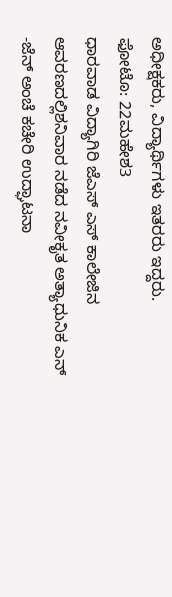ಅಧೀಕ್ಷಕರು, ವಿದ್ಯಾರ್ಥಿಗಳು ಇತರರು ಇದ್ದರು.
ಫೋಟೊ: 22ಮಹೇಶ3
ಧಾರವಾಡ ವಿದ್ಯಾಗಿರಿ ಜೆಎಸ್ ಎಸ್ ಕಾಲೇಜಿನ ಆವರಣದಲ್ಲಿಶನಿವಾರ ನಡೆದ ನವೀಕೃತ ಅತ್ಯಾಧುನಿಕ ಎನ್ -ಜೆನ್ ಅಂಚೆ ಕಚೇರಿ ಉದ್ಘಾಟನಾ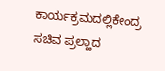ಕಾರ್ಯಕ್ರಮದಲ್ಲಿಕೇಂದ್ರ ಸಚಿವ ಪ್ರಲ್ಹಾದ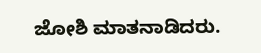ಜೋಶಿ ಮಾತನಾಡಿದರು.